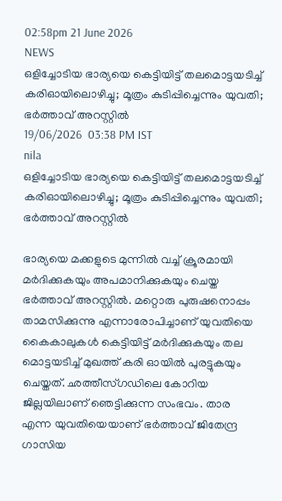02:58pm 21 June 2026
NEWS
ഒളിച്ചോടിയ ഭാര്യയെ കെട്ടിയിട്ട് തലമൊട്ടയടിച്ച് കരിഓയിലൊഴിച്ചു; മൂത്രം കുടിപ്പിച്ചെന്നും യുവതി; ഭർത്താവ് അറസ്റ്റിൽ
19/06/2026  03:38 PM IST
nila
ഒളിച്ചോടിയ ഭാര്യയെ കെട്ടിയിട്ട് തലമൊട്ടയടിച്ച് കരിഓയിലൊഴിച്ചു; മൂത്രം കുടിപ്പിച്ചെന്നും യുവതി; ഭർത്താവ് അറസ്റ്റിൽ

ഭാര്യയെ മക്കളുടെ മുന്നിൽ വച്ച് ക്രൂരമായി മർദിക്കുകയും അപമാനിക്കുകയും ചെയ്ത ഭർത്താവ് അറസ്റ്റിൽ. മറ്റൊരു പുരുഷനൊപ്പം താമസിക്കുന്നു എന്നാരോപിച്ചാണ് യുവതിയെ കൈകാലുകൾ കെട്ടിയിട്ട് മർദിക്കുകയും തല മൊട്ടയടിച്ച് മുഖത്ത് കരി ഓയിൽ പുരട്ടുകയും ചെയ്തത്. ഛത്തീസ്ഗഡിലെ കോറിയ ജില്ലയിലാണ് ഞെട്ടിക്കുന്ന സംഭവം. താര എന്ന യുവതിയെയാണ് ഭർത്താവ് ജിതേന്ദ്ര ഗാസിയ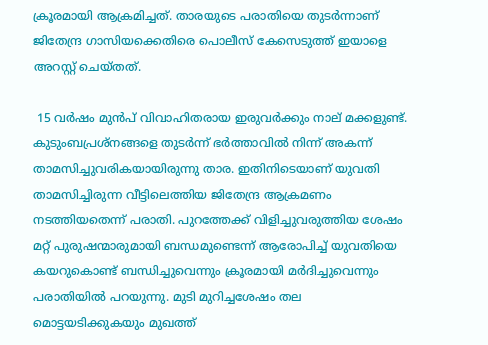ക്രൂരമായി ആക്രമിച്ചത്. താരയുടെ പരാതിയെ തുടർന്നാണ് ജിതേന്ദ്ര ഗാസിയക്കെതിരെ പൊലീസ് കേസെടുത്ത് ഇയാളെ അറസ്റ്റ് ചെയ്തത്.

 15 വർഷം മുൻപ് വിവാഹിതരായ ഇരുവർക്കും നാല് മക്കളുണ്ട്. കുടുംബപ്രശ്നങ്ങളെ തുടർന്ന് ഭർത്താവിൽ നിന്ന് അകന്ന് താമസിച്ചുവരികയായിരുന്നു താര. ഇതിനിടെയാണ് യുവതി താമസിച്ചിരുന്ന വീട്ടിലെത്തിയ ജിതേന്ദ്ര ആക്രമണം നടത്തിയതെന്ന് പരാതി. പുറത്തേക്ക് വിളിച്ചുവരുത്തിയ ശേഷം മറ്റ് പുരുഷന്മാരുമായി ബന്ധമുണ്ടെന്ന് ആരോപിച്ച് യുവതിയെ കയറുകൊണ്ട് ബന്ധിച്ചുവെന്നും ക്രൂരമായി മർദിച്ചുവെന്നും പരാതിയിൽ പറയുന്നു. മുടി മുറിച്ചശേഷം തല മൊട്ടയടിക്കുകയും മുഖത്ത്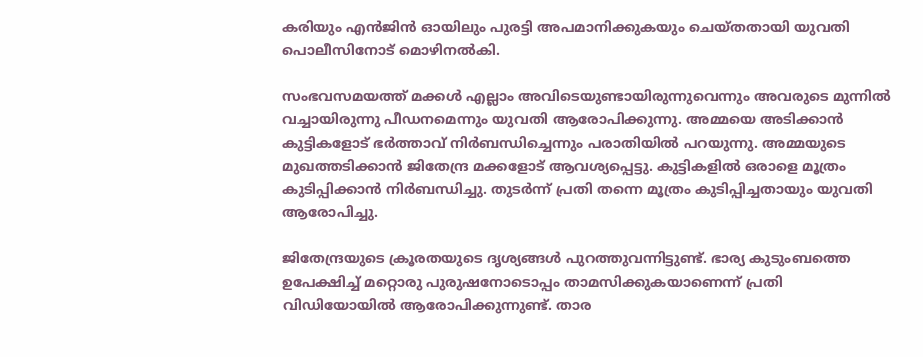കരിയും എൻജിൻ ഓയിലും പുരട്ടി അപമാനിക്കുകയും ചെയ്തതായി യുവതി പൊലീസിനോട് മൊഴിനൽകി.

സംഭവസമയത്ത് മക്കൾ എല്ലാം അവിടെയുണ്ടായിരുന്നുവെന്നും അവരുടെ മുന്നിൽ വച്ചായിരുന്നു പീഡനമെന്നും യുവതി ആരോപിക്കുന്നു. അമ്മയെ അടിക്കാൻ കുട്ടികളോട് ഭർത്താവ് നിർബന്ധിച്ചെന്നും പരാതിയിൽ പറയുന്നു. അമ്മയുടെ മുഖത്തടിക്കാൻ ജിതേന്ദ്ര മക്കളോട് ആവശ്യപ്പെട്ടു. കുട്ടികളിൽ ഒരാളെ മൂത്രം കുടിപ്പിക്കാൻ നിർബന്ധിച്ചു. തുടർന്ന് പ്രതി തന്നെ മൂത്രം കുടിപ്പിച്ചതായും യുവതി ആരോപിച്ചു.

ജിതേന്ദ്രയുടെ ക്രൂരതയുടെ ദൃശ്യങ്ങൾ പുറത്തുവന്നിട്ടുണ്ട്. ഭാര്യ കുടുംബത്തെ ഉപേക്ഷിച്ച് മറ്റൊരു പുരുഷനോടൊപ്പം താമസിക്കുകയാണെന്ന് പ്രതി വിഡിയോയിൽ ആരോപിക്കുന്നുണ്ട്. താര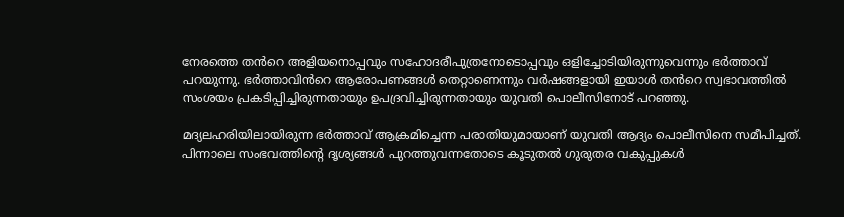നേരത്തെ തൻറെ അളിയനൊപ്പവും സഹോദരീപുത്രനോടൊപ്പവും ഒളിച്ചോടിയിരുന്നുവെന്നും ഭർത്താവ് പറയുന്നു. ഭർത്താവിൻറെ ആരോപണങ്ങൾ തെറ്റാണെന്നും വർഷങ്ങളായി ഇയാൾ തൻറെ സ്വഭാവത്തിൽ സംശയം പ്രകടിപ്പിച്ചിരുന്നതായും ഉപദ്രവിച്ചിരുന്നതായും യുവതി പൊലീസിനോട് പറഞ്ഞു.

മദ്യലഹരിയിലായിരുന്ന ഭർത്താവ് ആക്രമിച്ചെന്ന പരാതിയുമായാണ് യുവതി ആദ്യം പൊലീസിനെ സമീപിച്ചത്. പിന്നാലെ സംഭവത്തിന്റെ ദൃശ്യങ്ങൾ പുറത്തുവന്നതോടെ കൂടുതൽ ഗുരുതര വകുപ്പുകൾ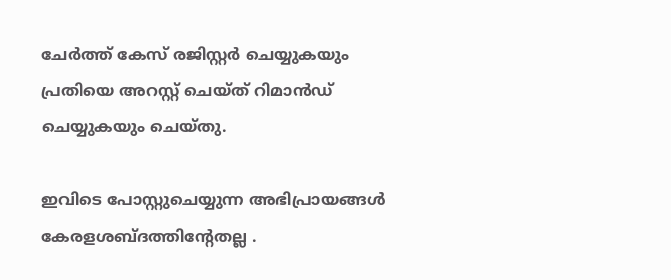ചേർത്ത് കേസ് രജിസ്റ്റർ ചെയ്യുകയും പ്രതിയെ അറസ്റ്റ് ചെയ്ത് റിമാൻഡ് ചെയ്യുകയും ചെയ്തു.

ഇവിടെ പോസ്റ്റുചെയ്യുന്ന അഭിപ്രായങ്ങള്‍ കേരളശബ്‌ദത്തിന്റേതല്ല .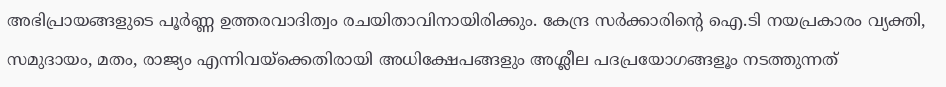അഭിപ്രായങ്ങളുടെ പൂര്‍ണ്ണ ഉത്തരവാദിത്വം രചയിതാവിനായിരിക്കും. കേന്ദ്ര സർക്കാരിന്റെ ഐ.ടി നയപ്രകാരം വ്യക്തി, സമുദായം, മതം, രാജ്യം എന്നിവയ്ക്കെതിരായി അധിക്ഷേപങ്ങളും അശ്ലീല പദപ്രയോഗങ്ങളൂം നടത്തുന്നത്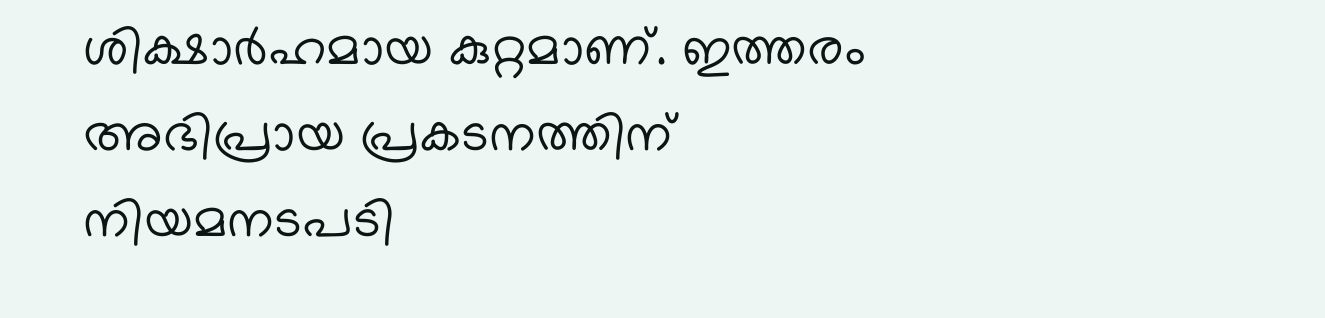ശിക്ഷാര്‍ഹമായ കുറ്റമാണ്. ഇത്തരം അഭിപ്രായ പ്രകടനത്തിന് നിയമനടപടി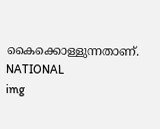കൈക്കൊള്ളുന്നതാണ്.
NATIONAL
img